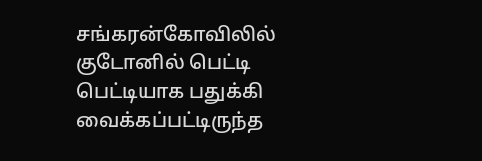சங்கரன்கோவிலில் குடோனில் பெட்டி பெட்டியாக பதுக்கி வைக்கப்பட்டிருந்த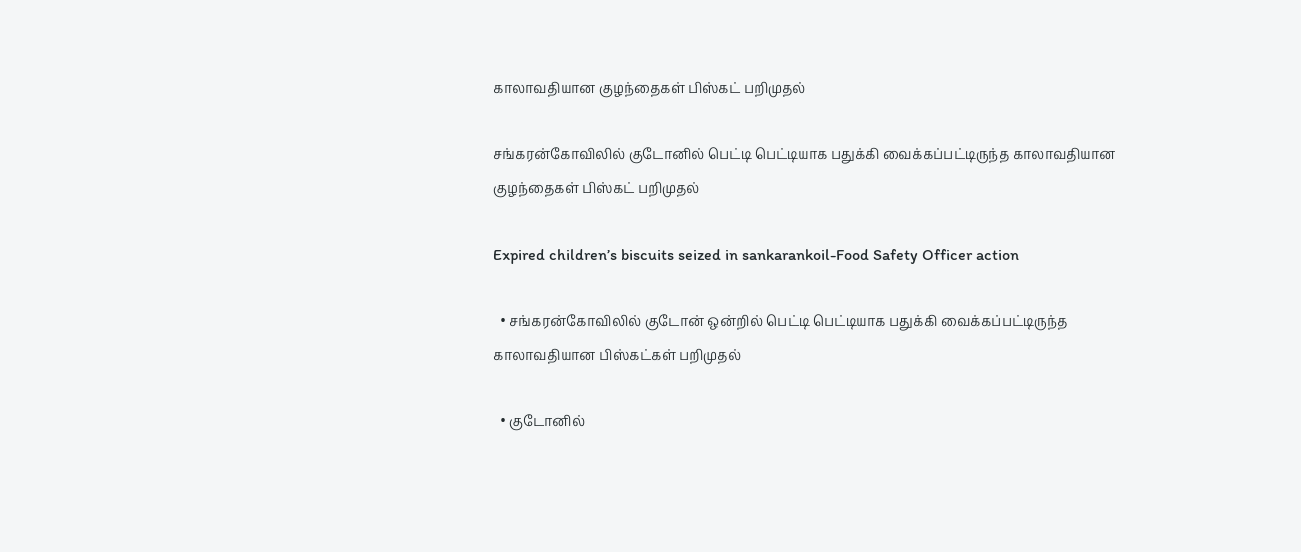காலாவதியான குழந்தைகள் பிஸ்கட் பறிமுதல்

சங்கரன்கோவிலில் குடோனில் பெட்டி பெட்டியாக பதுக்கி வைக்கப்பட்டிருந்த காலாவதியான குழந்தைகள் பிஸ்கட் பறிமுதல்

Expired children’s biscuits seized in sankarankoil-Food Safety Officer action

  • சங்கரன்கோவிலில் குடோன் ஒன்றில் பெட்டி பெட்டியாக பதுக்கி வைக்கப்பட்டிருந்த காலாவதியான பிஸ்கட்கள் பறிமுதல்

  • குடோனில்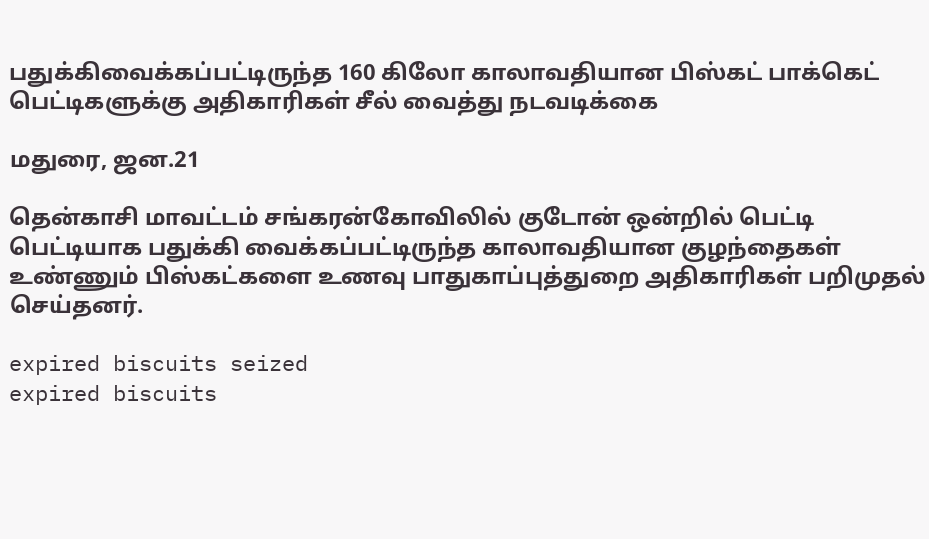பதுக்கிவைக்கப்பட்டிருந்த 160 கிலோ காலாவதியான பிஸ்கட் பாக்கெட் பெட்டிகளுக்கு அதிகாரிகள் சீல் வைத்து நடவடிக்கை

மதுரை, ஜன.21

தென்காசி மாவட்டம் சங்கரன்கோவிலில் குடோன் ஒன்றில் பெட்டி பெட்டியாக பதுக்கி வைக்கப்பட்டிருந்த காலாவதியான குழந்தைகள் உண்ணும் பிஸ்கட்களை உணவு பாதுகாப்புத்துறை அதிகாரிகள் பறிமுதல் செய்தனர்.

expired biscuits seized
expired biscuits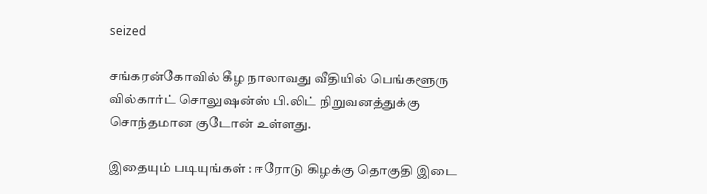seized

சங்கரன்கோவில் கீழ நாலாவது வீதியில் பெங்களூரு வில்கார்ட் சொலுஷன்ஸ் பி.லிட் நிறுவனத்துக்கு சொந்தமான குடோன் உள்ளது.

இதையும் படியுங்கள் : ஈரோடு கிழக்கு தொகுதி இடை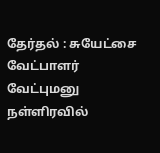தேர்தல் : சுயேட்சை வேட்பாளர் வேட்புமனு நள்ளிரவில்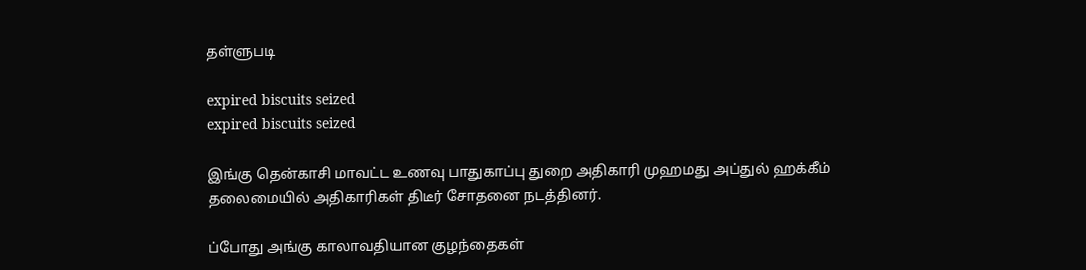தள்ளுபடி

expired biscuits seized
expired biscuits seized

இங்கு தென்காசி மாவட்ட உணவு பாதுகாப்பு துறை அதிகாரி முஹமது அப்துல் ஹக்கீம் தலைமையில் அதிகாரிகள் திடீர் சோதனை நடத்தினர்.

ப்போது அங்கு காலாவதியான குழந்தைகள்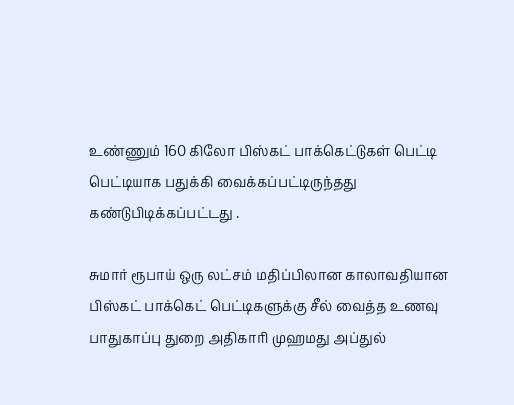உண்ணும் 160 கிலோ பிஸ்கட் பாக்கெட்டுகள் பெட்டி பெட்டியாக பதுக்கி வைக்கப்பட்டிருந்தது கண்டுபிடிக்கப்பட்டது .

சுமார் ரூபாய் ஒரு லட்சம் மதிப்பிலான காலாவதியான பிஸ்கட் பாக்கெட் பெட்டிகளுக்கு சீல் வைத்த உணவு பாதுகாப்பு துறை அதிகாரி முஹமது அப்துல்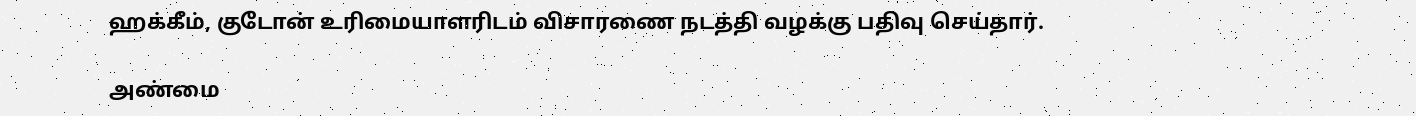ஹக்கீம், குடோன் உரிமையாளரிடம் விசாரணை நடத்தி வழக்கு பதிவு செய்தார்.

அண்மை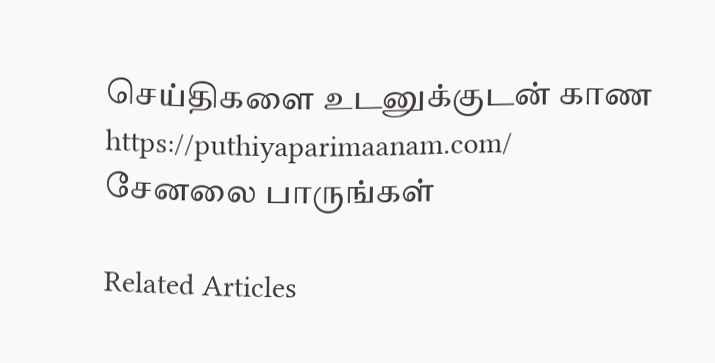செய்திகளை உடனுக்குடன் காண https://puthiyaparimaanam.com/ சேனலை பாருங்கள்

Related Articles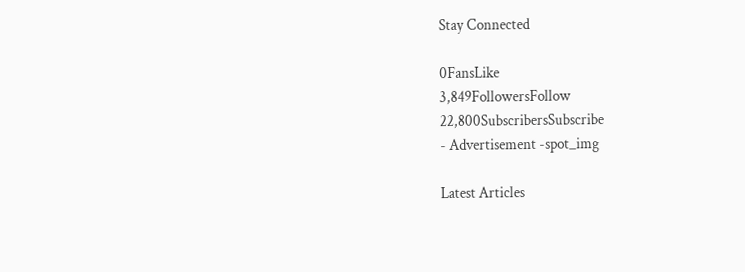Stay Connected

0FansLike
3,849FollowersFollow
22,800SubscribersSubscribe
- Advertisement -spot_img

Latest Articles